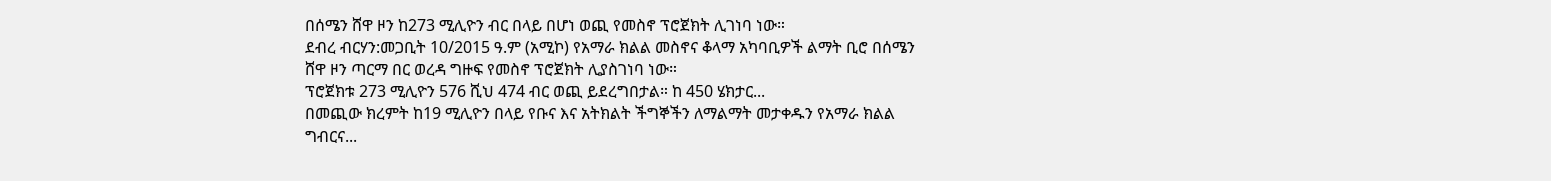በሰሜን ሸዋ ዞን ከ273 ሚሊዮን ብር በላይ በሆነ ወጪ የመስኖ ፕሮጀክት ሊገነባ ነው።
ደብረ ብርሃን:መጋቢት 10/2015 ዓ.ም (አሚኮ) የአማራ ክልል መስኖና ቆላማ አካባቢዎች ልማት ቢሮ በሰሜን ሸዋ ዞን ጣርማ በር ወረዳ ግዙፍ የመስኖ ፕሮጀክት ሊያስገነባ ነው።
ፕሮጀክቱ 273 ሚሊዮን 576 ሺህ 474 ብር ወጪ ይደረግበታል። ከ 450 ሄክታር...
በመጪው ክረምት ከ19 ሚሊዮን በላይ የቡና እና አትክልት ችግኞችን ለማልማት መታቀዱን የአማራ ክልል ግብርና...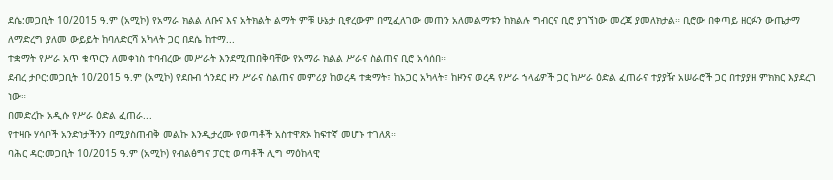ደሴ:መጋቢት 10/2015 ዓ.ም (አሚኮ) የአማራ ክልል ለቡና እና አትክልት ልማት ምቹ ሁኔታ ቢኖረውም በሚፈለገው መጠን አለመልማቱን ከክልሉ ግብርና ቢሮ ያገኘነው መረጃ ያመለክታል። ቢሮው በቀጣይ ዘርፉን ውጤታማ ለማድረግ ያለመ ውይይት ከባለድርሻ አካላት ጋር በደሴ ከተማ...
ተቋማት የሥራ አጥ ቁጥርን ለመቀነስ ተባብረው መሥራት እንደሚጠበቅባቸው የአማራ ክልል ሥራና ስልጠና ቢሮ አሳሰበ።
ደብረ ታቦር:መጋቢት 10/2015 ዓ.ም (አሚኮ) የደቡብ ጎንደር ዞን ሥራና ስልጠና መምሪያ ከወረዳ ተቋማት፣ ከአጋር አካላት፣ ከዞንና ወረዳ የሥራ ኀላፊዎች ጋር ከሥራ ዕድል ፈጠራና ተያያዥ አሠራሮች ጋር በተያያዘ ምክክር እያደረገ ነው።
በመድረኩ አዲሱ የሥራ ዕድል ፈጠራ...
የተዛቡ ሃሳቦች አንድነታችንን በሚያስጠብቅ መልኩ እንዲታረሙ የወጣቶች አስተዋጽኦ ከፍተኛ መሆኑ ተገለጸ።
ባሕር ዳር:መጋቢት 10/2015 ዓ.ም (አሚኮ) የብልፅግና ፓርቲ ወጣቶች ሊግ ማዕከላዊ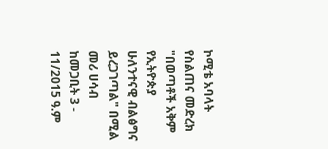ኮሚቴ አባላት የስልጠና መድረክ "በወጣቶች አቅም የኢትዮጵያ ሁለንተናዊ ብልፅግና ይረጋገጣል" በሚል መሪ ሀሳብ ከመጋቢት 3 - 11/2015 ዓ.ም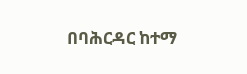በባሕርዳር ከተማ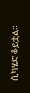ሲካሄድ ቆይቷል።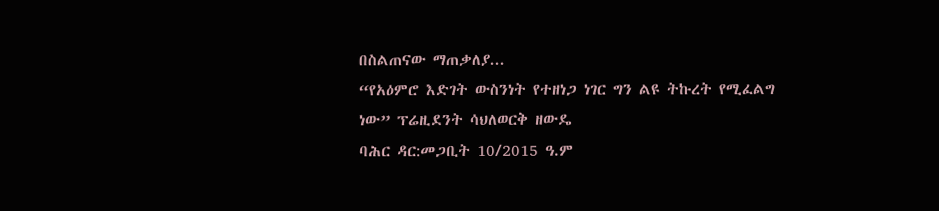በስልጠናው ማጠቃለያ...
“የአዕምሮ እድገት ውስንነት የተዘነጋ ነገር ግን ልዩ ትኩረት የሚፈልግ ነው” ፕሬዚደንት ሳህለወርቅ ዘውዴ
ባሕር ዳር:መጋቢት 10/2015 ዓ.ም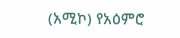(አሚኮ) የአዕምሮ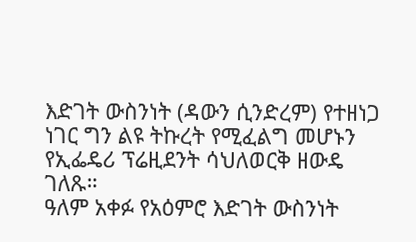እድገት ውስንነት (ዳውን ሲንድረም) የተዘነጋ ነገር ግን ልዩ ትኩረት የሚፈልግ መሆኑን የኢፌዴሪ ፕሬዚደንት ሳህለወርቅ ዘውዴ ገለጹ።
ዓለም አቀፉ የአዕምሮ እድገት ውስንነት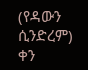(የዳውን ሲንድረም) ቀን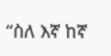“ስለ እኛ ከኛ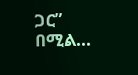ጋር” በሚል...